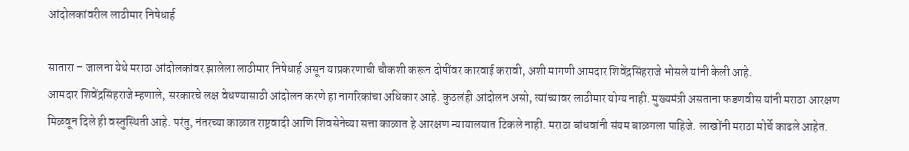आंदोलकांवरील लाठीमार निषेधार्ह

सातारा – जालना येथे मराठा आंदोलकांवर झालेला लाठीमार निषेधार्ह असून याप्रकरणाची चौकशी करून दोषींवर कारवाई करावी, अशी मागणी आमदार शिवेंद्रसिंहराजे भोसले यांनी केली आहे.
आमदार शिवेंद्रसिंहराजे म्हणाले, सरकारचे लक्ष वेधण्यासाठी आंदोलन करणे हा नागरिकांचा अधिकार आहे. कुठलंही आंदोलन असो, त्यांच्यावर लाठीमार योग्य नाही. मुख्यमंत्री असताना फडणवीस यांनी मराठा आरक्षण मिळवून दिले ही वस्तुस्थिती आहे. परंतु, नंतरच्या काळात राष्ट्रवादी आणि शिवसेनेच्या सत्ता काळात हे आरक्षण न्यायालयात टिकले नाही. मराठा बांधवांनी संयम बाळगला पाहिजे. लाखोंनी मराठा मोर्चे काढले आहेत.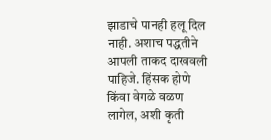झाडाचे पानही हलू दिल नाही. अशाच पद्धतीने आपली ताकद दाखवली पाहिजे. हिंसक होणे किंवा वेगळे वळण लागेल, अशी कृती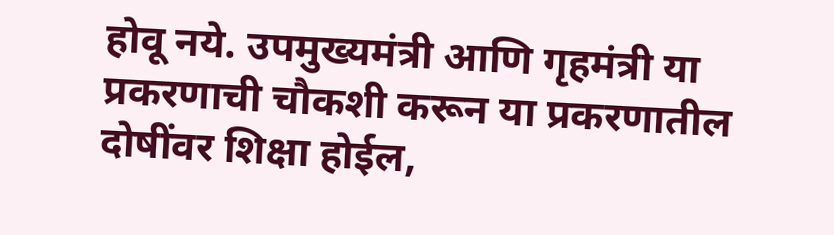होवू नये. उपमुख्यमंत्री आणि गृहमंत्री या प्रकरणाची चौकशी करून या प्रकरणातील दोषींवर शिक्षा होईल,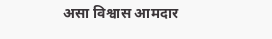असा विश्वास आमदार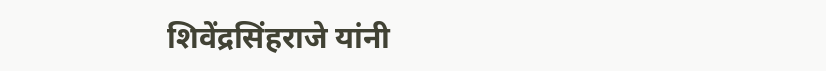शिवेंद्रसिंहराजे यांनी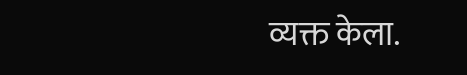व्यक्त केला.